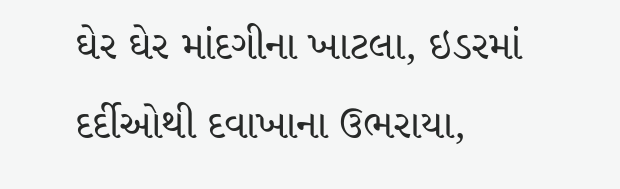ઘેર ઘેર માંદગીના ખાટલા, ઇડરમાં દર્દીઓથી દવાખાના ઉભરાયા,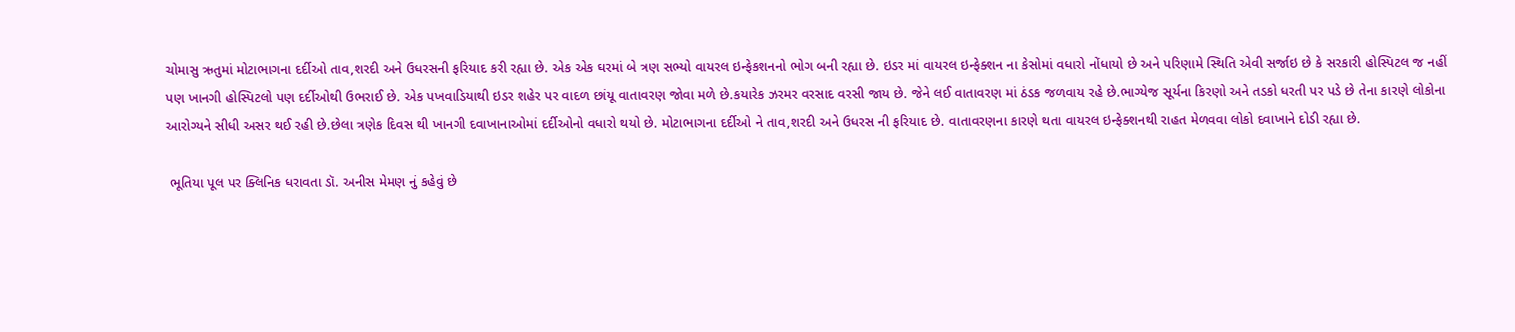ચોમાસુ ઋતુમાં મોટાભાગના દર્દીઓ તાવ,શરદી અને ઉધરસની ફરિયાદ કરી રહ્યા છે. એક એક ઘરમાં બે ત્રણ સભ્યો વાયરલ ઇન્ફેકશનનો ભોગ બની રહ્યા છે. ઇડર માં વાયરલ ઇન્ફેક્શન ના કેસોમાં વધારો નોંધાયો છે અને પરિણામે સ્થિતિ એવી સર્જાઇ છે કે સરકારી હોસ્પિટલ જ નહીં પણ ખાનગી હોસ્પિટલો પણ દર્દીઓથી ઉભરાઈ છે. એક પખવાડિયાથી ઇડર શહેર પર વાદળ છાંયૂ વાતાવરણ જોવા મળે છે.કયારેક ઝરમર વરસાદ વરસી જાય છે. જેને લઈ વાતાવરણ માં ઠંડક જળવાય રહે છે.ભાગ્યેજ સૂર્યના કિરણો અને તડકો ધરતી પર પડે છે તેના કારણે લોકોના આરોગ્યને સીધી અસર થઈ રહી છે.છેલા ત્રણેક દિવસ થી ખાનગી દવાખાનાઓમાં દર્દીઓનો વધારો થયો છે. મોટાભાગના દર્દીઓ ને તાવ,શરદી અને ઉધરસ ની ફરિયાદ છે. વાતાવરણના કારણે થતા વાયરલ ઇન્ફેક્શનથી રાહત મેળવવા લોકો દવાખાને દોડી રહ્યા છે.

 ભૂતિયા પૂલ પર ક્લિનિક ધરાવતા ડૉ. અનીસ મેમણ નું કહેવું છે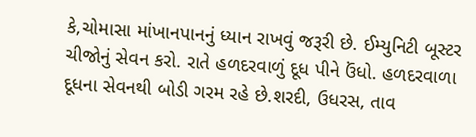કે,ચોમાસા માંખાનપાનનું ધ્યાન રાખવું જરૂરી છે. ઈમ્યુનિટી બૂસ્ટર ચીજોનું સેવન કરો. રાતે હળદરવાળું દૂધ પીને ઉંધો. હળદરવાળા દૂધના સેવનથી બોડી ગરમ રહે છે.શરદી, ઉધરસ, તાવ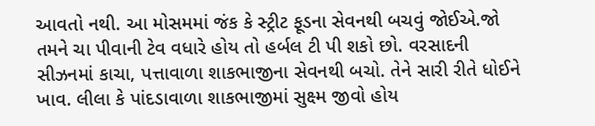આવતો નથી. આ મોસમમાં જંક કે સ્ટ્રીટ ફૂડના સેવનથી બચવું જોઈએ.જો તમને ચા પીવાની ટેવ વધારે હોય તો હર્બલ ટી પી શકો છો. વરસાદની સીઝનમાં કાચા, પત્તાવાળા શાકભાજીના સેવનથી બચો. તેને સારી રીતે ધોઈને ખાવ. લીલા કે પાંદડાવાળા શાકભાજીમાં સુક્ષ્મ જીવો હોય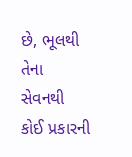છે, ભૂલથી તેના સેવનથી કોઈ પ્રકારની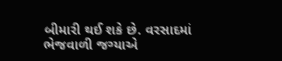બીમારી થઈ શકે છે. વરસાદમાં ભેજવાળી જગ્યાએ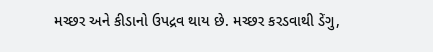મચ્છર અને કીડાનો ઉપદ્રવ થાય છે. મચ્છર કરડવાથી ડેંગુ,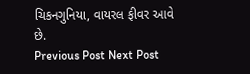ચિકનગુનિયા, વાયરલ ફીવર આવે છે.
Previous Post Next Post